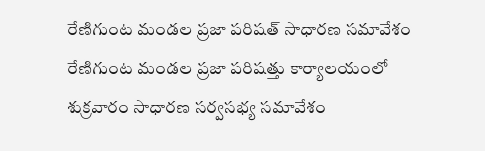రేణిగుంట మండల ప్రజా పరిషత్ సాధారణ సమావేశం రేణిగుంట మండల ప్రజా పరిషత్తు కార్యాలయంలో శుక్రవారం సాధారణ సర్వసభ్య సమావేశం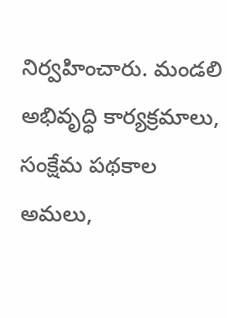నిర్వహించారు. మండలి అభివృద్ధి కార్యక్రమాలు, సంక్షేమ పథకాల అమలు,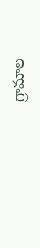గ్రామాల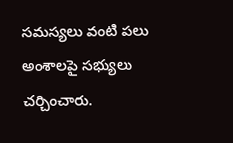సమస్యలు వంటి పలు అంశాలపై సభ్యులు చర్చించారు.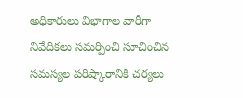అధికారులు విభాగాల వారీగా నివేదికలు సమర్పించి సూచించిన సమస్యల పరిష్కారానికి చర్యలు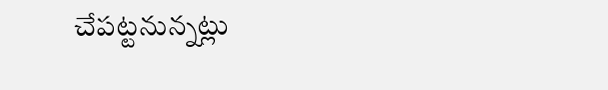చేపట్టనున్నట్లు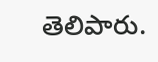తెలిపారు.